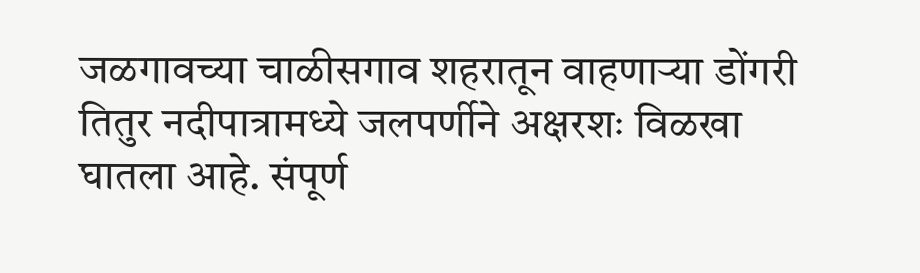जळगावच्या चाळीसगाव शहरातून वाहणाऱ्या डोंगरी तितुर नदीपात्रामध्ये जलपर्णीने अक्षरशः विळखा घातला आहे. संपूर्ण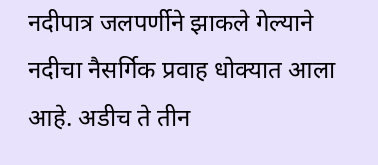नदीपात्र जलपर्णीने झाकले गेल्याने नदीचा नैसर्गिक प्रवाह धोक्यात आला आहे. अडीच ते तीन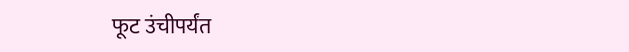फूट उंचीपर्यंत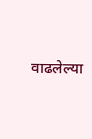वाढलेल्या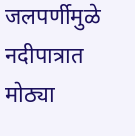जलपर्णीमुळे नदीपात्रात मोठ्या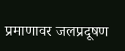प्रमाणावर जलप्रदूषण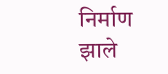निर्माण झाले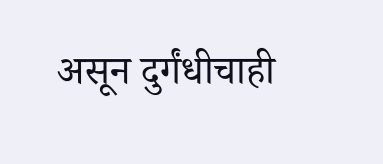असून दुर्गंधीचाही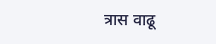त्रास वाढू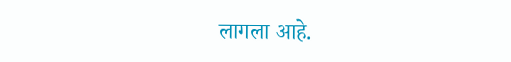लागला आहे.